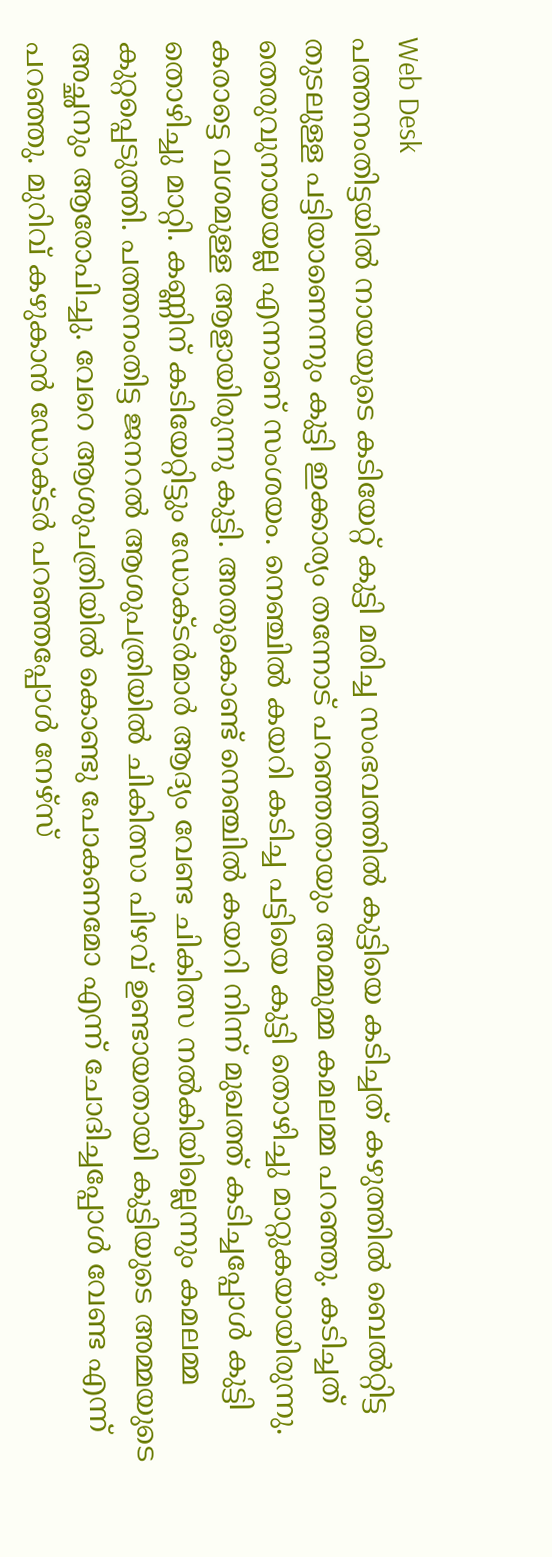Web Desk
പത്തനംതിട്ടയിൽ നായയുടെ കടിയേറ്റ് കുട്ടി മരിച്ച സംഭവത്തിൽ കുട്ടിയെ കടിച്ചത് കഴുത്തിൽ ബെൽറ്റിട്ട തുടലുള്ള പട്ടിയാണെന്നും കുട്ടി ഇക്കാര്യം തന്നോട് പറഞ്ഞതായും അമ്മുമ്മ കമലമ്മ പറഞ്ഞു. കടിച്ചത് തെരുവുനായയല്ല എന്നാണ് സംശയം. നെഞ്ചിൽ കയറി കടിച്ച പട്ടിയെ കുട്ടി തൊഴിച്ചു മാറ്റുകയായിരുന്നു. കരാട്ടെ വശമുള്ള ആളായിരുന്നു കുട്ടി. അതുകൊണ്ട് നെഞ്ചിൽ കയറി നിന്ന് മുഖത്ത് കടിച്ചപ്പോൾ കുട്ടി തൊഴിച്ചു മാറ്റി. കണ്ണിന് കടിയേറ്റിട്ടും ഡോക്ടർമാർ ആദ്യം വേണ്ട ചികിത്സ നൽകിയില്ലെന്നും കമലമ്മ കുറ്റപ്പെടുത്തി. പത്തനംതിട്ട ജനറൽ ആശുപത്രിയിൽ ചികിത്സാ പിഴവ് ഉണ്ടായതായി കുട്ടിയുടെ അമ്മയുടെ അച്ഛനും ആരോപിച്ചു. വേറെ ആശുപത്രിയിൽ കൊണ്ടു പോകണമോ എന്ന് ചോദിച്ചപ്പോൾ വേണ്ട എന്ന് പറഞ്ഞു. മുറിവ് കഴുകാൻ ഡോക്ടർ പറഞ്ഞപ്പോൾ നേഴ്സ്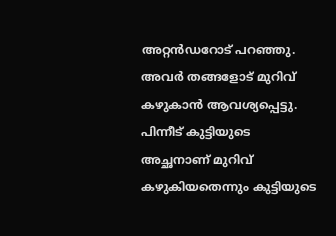അറ്റൻഡറോട് പറഞ്ഞു. അവർ തങ്ങളോട് മുറിവ് കഴുകാൻ ആവശ്യപ്പെട്ടു. പിന്നീട് കുട്ടിയുടെ അച്ഛനാണ് മുറിവ് കഴുകിയതെന്നും കുട്ടിയുടെ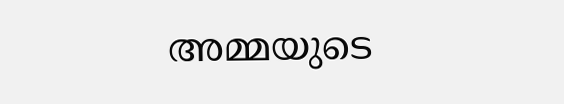അമ്മയുടെ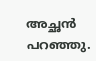അച്ഛൻ പറഞ്ഞു.